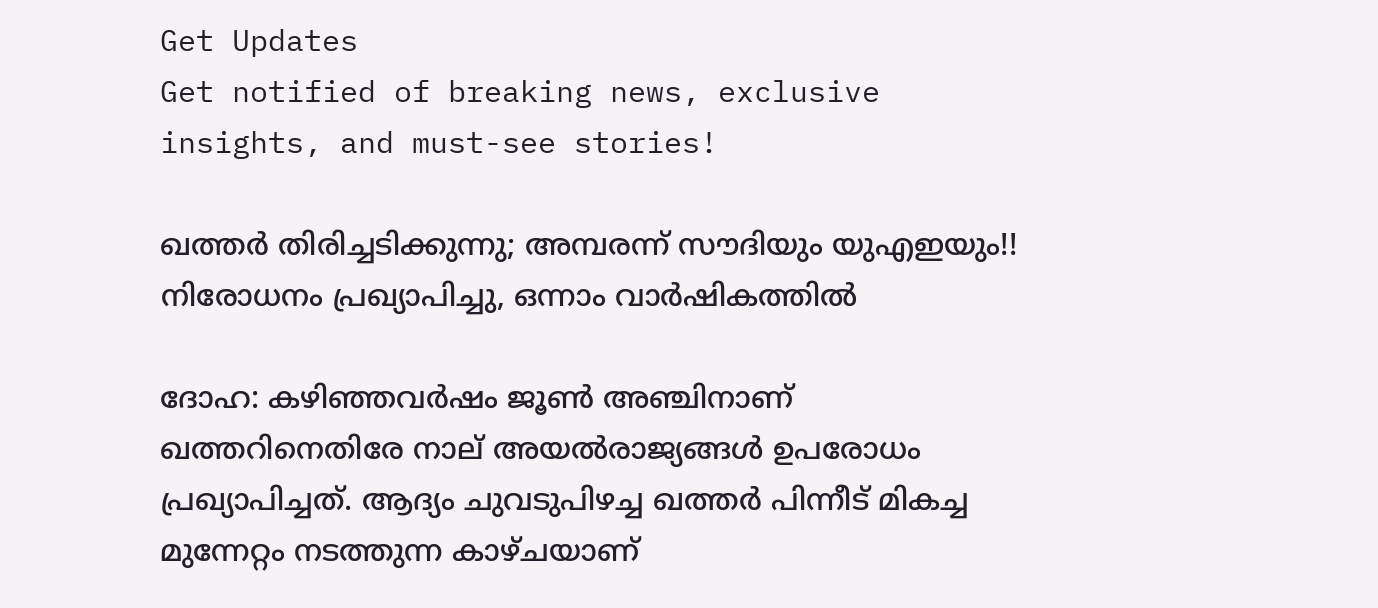Get Updates
Get notified of breaking news, exclusive insights, and must-see stories!

ഖത്തര്‍ തിരിച്ചടിക്കുന്നു; അമ്പരന്ന് സൗദിയും യുഎഇയും!! നിരോധനം പ്രഖ്യാപിച്ചു, ഒന്നാം വാര്‍ഷികത്തില്‍

ദോഹ: കഴിഞ്ഞവര്‍ഷം ജൂണ്‍ അഞ്ചിനാണ് ഖത്തറിനെതിരേ നാല് അയല്‍രാജ്യങ്ങള്‍ ഉപരോധം പ്രഖ്യാപിച്ചത്. ആദ്യം ചുവടുപിഴച്ച ഖത്തര്‍ പിന്നീട് മികച്ച മുന്നേറ്റം നടത്തുന്ന കാഴ്ചയാണ്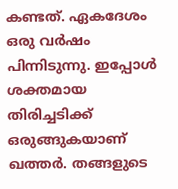കണ്ടത്. ഏകദേശം ഒരു വര്‍ഷം പിന്നിടുന്നു. ഇപ്പോള്‍ ശക്തമായ തിരിച്ചടിക്ക് ഒരുങ്ങുകയാണ് ഖത്തര്‍. തങ്ങളുടെ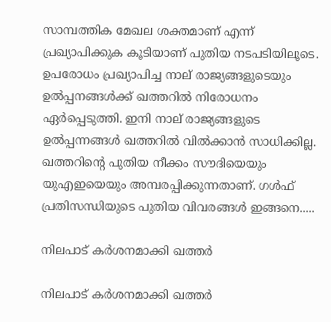സാമ്പത്തിക മേഖല ശക്തമാണ് എന്ന് പ്രഖ്യാപിക്കുക കൂടിയാണ് പുതിയ നടപടിയിലൂടെ. ഉപരോധം പ്രഖ്യാപിച്ച നാല് രാജ്യങ്ങളുടെയും ഉല്‍പ്പനങ്ങള്‍ക്ക് ഖത്തറില്‍ നിരോധനം ഏര്‍പ്പെടുത്തി. ഇനി നാല് രാജ്യങ്ങളുടെ ഉല്‍പ്പന്നങ്ങള്‍ ഖത്തറില്‍ വില്‍ക്കാന്‍ സാധിക്കില്ല. ഖത്തറിന്റെ പുതിയ നീക്കം സൗദിയെയും യുഎഇയെയും അമ്പരപ്പിക്കുന്നതാണ്. ഗള്‍ഫ് പ്രതിസന്ധിയുടെ പുതിയ വിവരങ്ങള്‍ ഇങ്ങനെ.....

നിലപാട് കര്‍ശനമാക്കി ഖത്തര്‍

നിലപാട് കര്‍ശനമാക്കി ഖത്തര്‍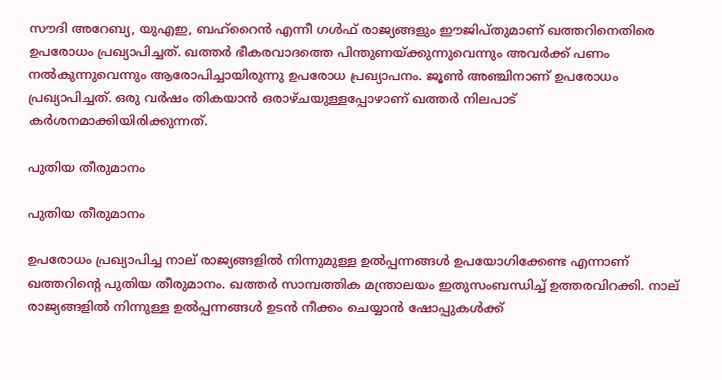സൗദി അറേബ്യ, യുഎഇ, ബഹ്‌റൈന്‍ എന്നീ ഗള്‍ഫ് രാജ്യങ്ങളും ഈജിപ്തുമാണ് ഖത്തറിനെതിരെ ഉപരോധം പ്രഖ്യാപിച്ചത്. ഖത്തര്‍ ഭീകരവാദത്തെ പിന്തുണയ്ക്കുന്നുവെന്നും അവര്‍ക്ക് പണം നല്‍കുന്നുവെന്നും ആരോപിച്ചായിരുന്നു ഉപരോധ പ്രഖ്യാപനം. ജൂണ്‍ അഞ്ചിനാണ് ഉപരോധം പ്രഖ്യാപിച്ചത്. ഒരു വര്‍ഷം തികയാന്‍ ഒരാഴ്ചയുള്ളപ്പോഴാണ് ഖത്തര്‍ നിലപാട് കര്‍ശനമാക്കിയിരിക്കുന്നത്.

പുതിയ തീരുമാനം

പുതിയ തീരുമാനം

ഉപരോധം പ്രഖ്യാപിച്ച നാല് രാജ്യങ്ങളില്‍ നിന്നുമുള്ള ഉല്‍പ്പന്നങ്ങള്‍ ഉപയോഗിക്കേണ്ട എന്നാണ് ഖത്തറിന്റെ പുതിയ തീരുമാനം. ഖത്തര്‍ സാമ്പത്തിക മന്ത്രാലയം ഇതുസംബന്ധിച്ച് ഉത്തരവിറക്കി. നാല് രാജ്യങ്ങളില്‍ നിന്നുള്ള ഉല്‍പ്പന്നങ്ങള്‍ ഉടന്‍ നീക്കം ചെയ്യാന്‍ ഷോപ്പുകള്‍ക്ക്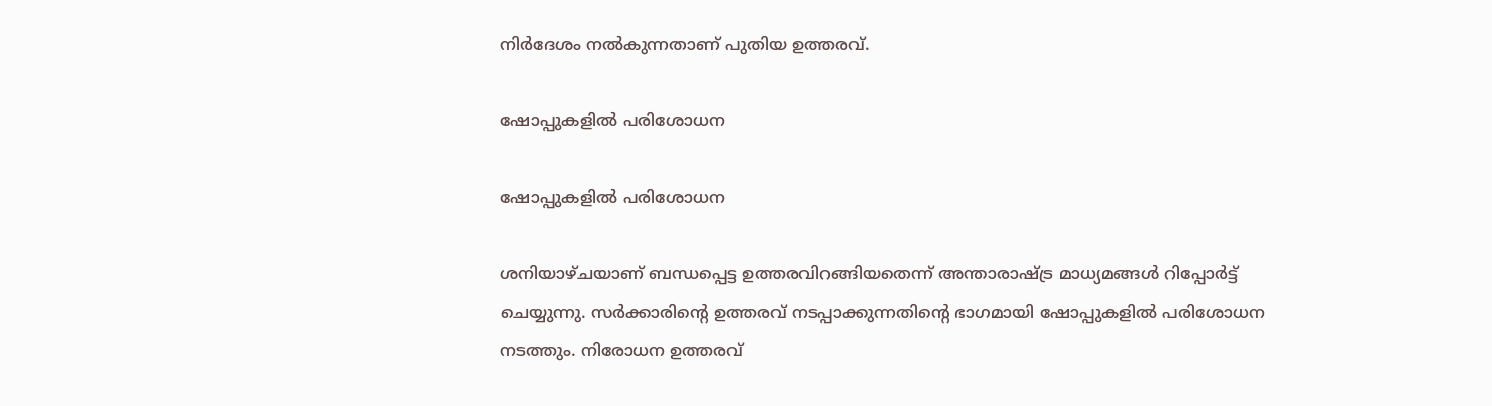നിര്‍ദേശം നല്‍കുന്നതാണ് പുതിയ ഉത്തരവ്.

ഷോപ്പുകളില്‍ പരിശോധന

ഷോപ്പുകളില്‍ പരിശോധന

ശനിയാഴ്ചയാണ് ബന്ധപ്പെട്ട ഉത്തരവിറങ്ങിയതെന്ന് അന്താരാഷ്ട്ര മാധ്യമങ്ങള്‍ റിപ്പോര്‍ട്ട് ചെയ്യുന്നു. സര്‍ക്കാരിന്റെ ഉത്തരവ് നടപ്പാക്കുന്നതിന്റെ ഭാഗമായി ഷോപ്പുകളില്‍ പരിശോധന നടത്തും. നിരോധന ഉത്തരവ്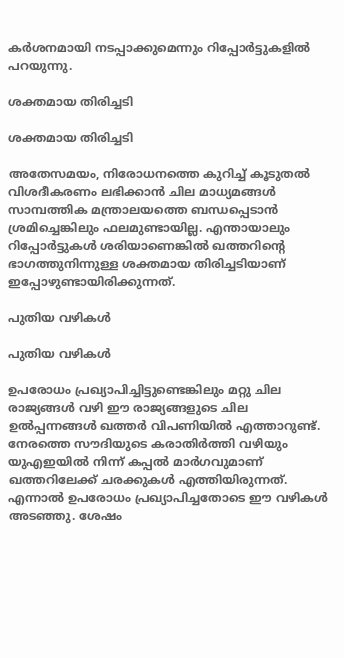കര്‍ശനമായി നടപ്പാക്കുമെന്നും റിപ്പോര്‍ട്ടുകളില്‍ പറയുന്നു.

ശക്തമായ തിരിച്ചടി

ശക്തമായ തിരിച്ചടി

അതേസമയം, നിരോധനത്തെ കുറിച്ച് കൂടുതല്‍ വിശദീകരണം ലഭിക്കാന്‍ ചില മാധ്യമങ്ങള്‍ സാമ്പത്തിക മന്ത്രാലയത്തെ ബന്ധപ്പെടാന്‍ ശ്രമിച്ചെങ്കിലും ഫലമുണ്ടായില്ല. എന്തായാലും റിപ്പോര്‍ട്ടുകള്‍ ശരിയാണെങ്കില്‍ ഖത്തറിന്റെ ഭാഗത്തുനിന്നുള്ള ശക്തമായ തിരിച്ചടിയാണ് ഇപ്പോഴുണ്ടായിരിക്കുന്നത്.

പുതിയ വഴികള്‍

പുതിയ വഴികള്‍

ഉപരോധം പ്രഖ്യാപിച്ചിട്ടുണ്ടെങ്കിലും മറ്റു ചില രാജ്യങ്ങള്‍ വഴി ഈ രാജ്യങ്ങളുടെ ചില ഉല്‍പ്പന്നങ്ങള്‍ ഖത്തര്‍ വിപണിയില്‍ എത്താറുണ്ട്. നേരത്തെ സൗദിയുടെ കരാതിര്‍ത്തി വഴിയും യുഎഇയില്‍ നിന്ന് കപ്പല്‍ മാര്‍ഗവുമാണ് ഖത്തറിലേക്ക് ചരക്കുകള്‍ എത്തിയിരുന്നത്. എന്നാല്‍ ഉപരോധം പ്രഖ്യാപിച്ചതോടെ ഈ വഴികള്‍ അടഞ്ഞു. ശേഷം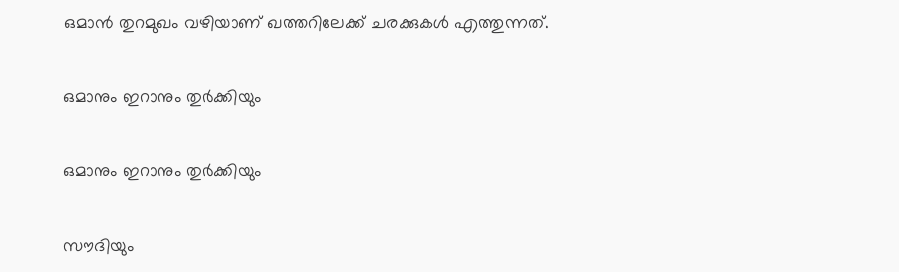ഒമാന്‍ തുറമുഖം വഴിയാണ് ഖത്തറിലേക്ക് ചരക്കുകള്‍ എത്തുന്നത്.

ഒമാനും ഇറാനും തുര്‍ക്കിയും

ഒമാനും ഇറാനും തുര്‍ക്കിയും

സൗദിയും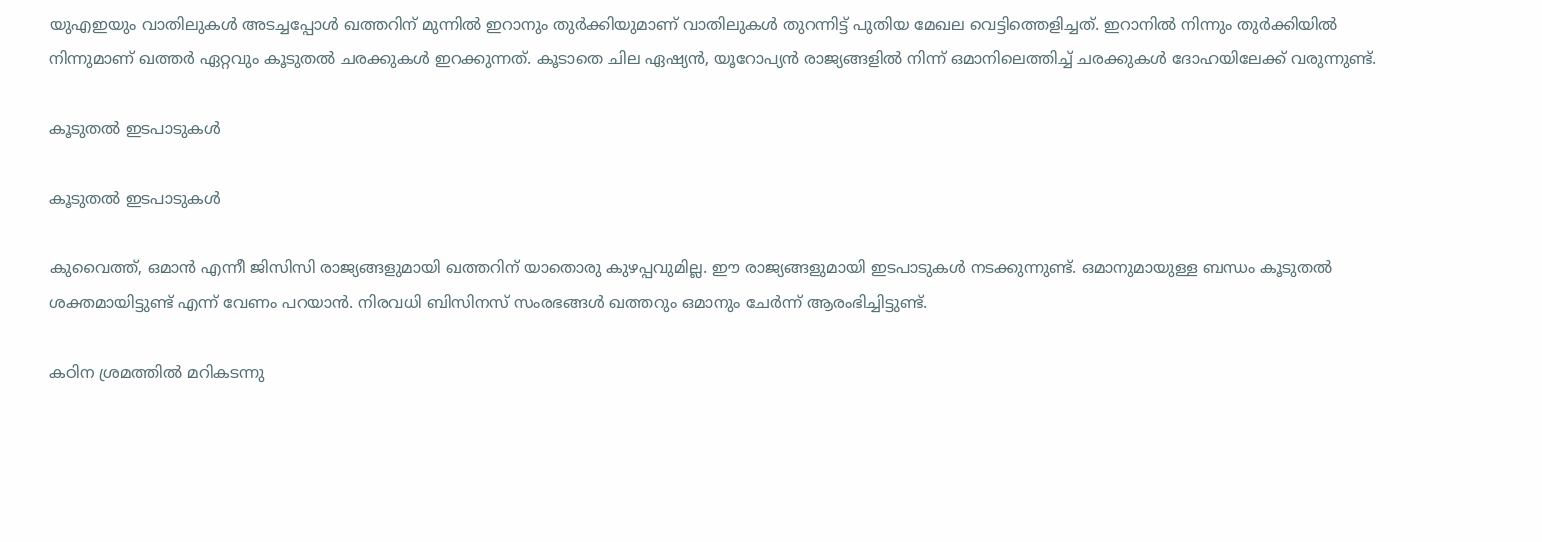യുഎഇയും വാതിലുകള്‍ അടച്ചപ്പോള്‍ ഖത്തറിന് മുന്നില്‍ ഇറാനും തുര്‍ക്കിയുമാണ് വാതിലുകള്‍ തുറന്നിട്ട് പുതിയ മേഖല വെട്ടിത്തെളിച്ചത്. ഇറാനില്‍ നിന്നും തുര്‍ക്കിയില്‍ നിന്നുമാണ് ഖത്തര്‍ ഏറ്റവും കൂടുതല്‍ ചരക്കുകള്‍ ഇറക്കുന്നത്. കൂടാതെ ചില ഏഷ്യന്‍, യൂറോപ്യന്‍ രാജ്യങ്ങളില്‍ നിന്ന് ഒമാനിലെത്തിച്ച് ചരക്കുകള്‍ ദോഹയിലേക്ക് വരുന്നുണ്ട്.

കൂടുതല്‍ ഇടപാടുകള്‍

കൂടുതല്‍ ഇടപാടുകള്‍

കുവൈത്ത്, ഒമാന്‍ എന്നീ ജിസിസി രാജ്യങ്ങളുമായി ഖത്തറിന് യാതൊരു കുഴപ്പവുമില്ല. ഈ രാജ്യങ്ങളുമായി ഇടപാടുകള്‍ നടക്കുന്നുണ്ട്. ഒമാനുമായുള്ള ബന്ധം കൂടുതല്‍ ശക്തമായിട്ടുണ്ട് എന്ന് വേണം പറയാന്‍. നിരവധി ബിസിനസ് സംരഭങ്ങള്‍ ഖത്തറും ഒമാനും ചേര്‍ന്ന് ആരംഭിച്ചിട്ടുണ്ട്.

കഠിന ശ്രമത്തില്‍ മറികടന്നു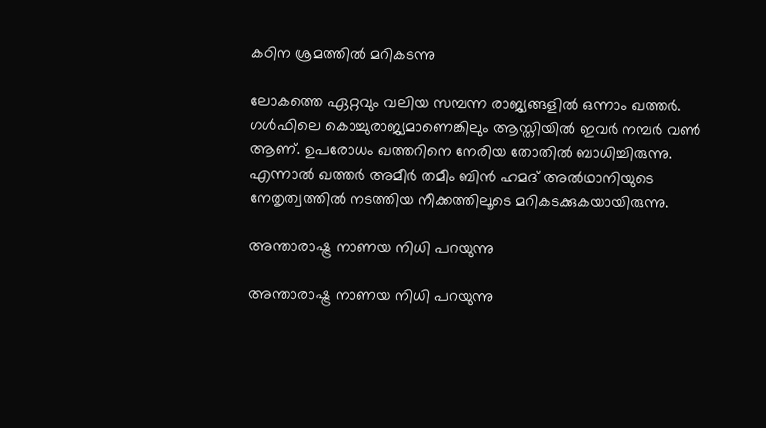കഠിന ശ്രമത്തില്‍ മറികടന്നു

ലോകത്തെ ഏറ്റവും വലിയ സമ്പന്ന രാജ്യങ്ങളില്‍ ഒന്നാം ഖത്തര്‍. ഗള്‍ഫിലെ കൊച്ചുരാജ്യമാണെങ്കിലും ആസ്തിയില്‍ ഇവര്‍ നമ്പര്‍ വണ്‍ ആണ്. ഉപരോധം ഖത്തറിനെ നേരിയ തോതില്‍ ബാധിച്ചിരുന്നു. എന്നാല്‍ ഖത്തര്‍ അമീര്‍ തമീം ബിന്‍ ഹമദ് അല്‍ഥാനിയുടെ നേതൃത്വത്തില്‍ നടത്തിയ നീക്കത്തിലൂടെ മറികടക്കുകയായിരുന്നു.

അന്താരാഷ്ട്ര നാണയ നിധി പറയുന്നു

അന്താരാഷ്ട്ര നാണയ നിധി പറയുന്നു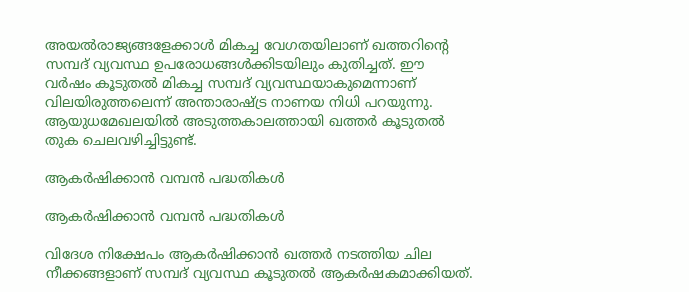അയല്‍രാജ്യങ്ങളേക്കാള്‍ മികച്ച വേഗതയിലാണ് ഖത്തറിന്റെ സമ്പദ് വ്യവസ്ഥ ഉപരോധങ്ങള്‍ക്കിടയിലും കുതിച്ചത്. ഈ വര്‍ഷം കൂടുതല്‍ മികച്ച സമ്പദ് വ്യവസ്ഥയാകുമെന്നാണ് വിലയിരുത്തലെന്ന് അന്താരാഷ്ട്ര നാണയ നിധി പറയുന്നു. ആയുധമേഖലയില്‍ അടുത്തകാലത്തായി ഖത്തര്‍ കൂടുതല്‍ തുക ചെലവഴിച്ചിട്ടുണ്ട്.

ആകര്‍ഷിക്കാന്‍ വമ്പന്‍ പദ്ധതികള്‍

ആകര്‍ഷിക്കാന്‍ വമ്പന്‍ പദ്ധതികള്‍

വിദേശ നിക്ഷേപം ആകര്‍ഷിക്കാന്‍ ഖത്തര്‍ നടത്തിയ ചില നീക്കങ്ങളാണ് സമ്പദ് വ്യവസ്ഥ കൂടുതല്‍ ആകര്‍ഷകമാക്കിയത്.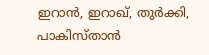ഇറാന്‍, ഇറാഖ്, തുര്‍ക്കി, പാകിസ്താന്‍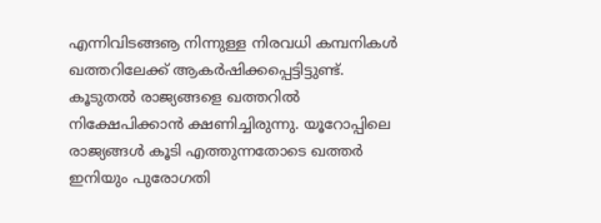എന്നിവിടങ്ങൡ നിന്നുള്ള നിരവധി കമ്പനികള്‍ ഖത്തറിലേക്ക് ആകര്‍ഷിക്കപ്പെട്ടിട്ടുണ്ട്. കൂടുതല്‍ രാജ്യങ്ങളെ ഖത്തറില്‍ നിക്ഷേപിക്കാന്‍ ക്ഷണിച്ചിരുന്നു. യൂറോപ്പിലെ രാജ്യങ്ങള്‍ കൂടി എത്തുന്നതോടെ ഖത്തര്‍ ഇനിയും പുരോഗതി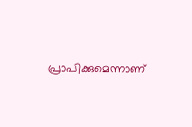പ്രാപിക്കുമെന്നാണ്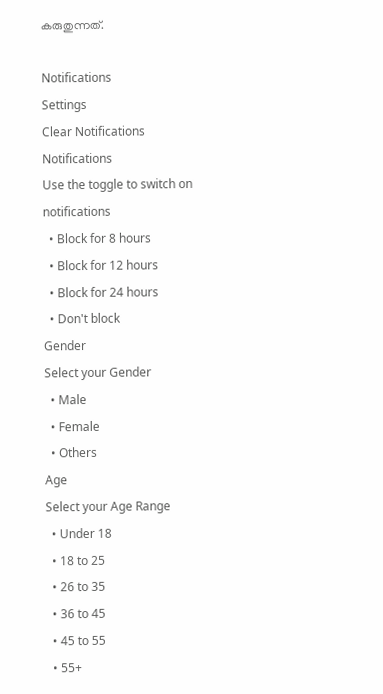കരുതുന്നത്.

Notifications
Settings
Clear Notifications
Notifications
Use the toggle to switch on notifications
  • Block for 8 hours
  • Block for 12 hours
  • Block for 24 hours
  • Don't block
Gender
Select your Gender
  • Male
  • Female
  • Others
Age
Select your Age Range
  • Under 18
  • 18 to 25
  • 26 to 35
  • 36 to 45
  • 45 to 55
  • 55+